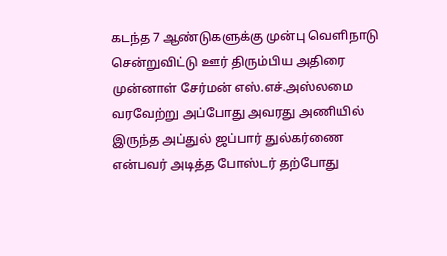கடந்த 7 ஆண்டுகளுக்கு முன்பு வெளிநாடு சென்றுவிட்டு ஊர் திரும்பிய அதிரை முன்னாள் சேர்மன் எஸ்.எச்.அஸ்லமை வரவேற்று அப்போது அவரது அணியில் இருந்த அப்துல் ஜப்பார் துல்கர்ணை என்பவர் அடித்த போஸ்டர் தற்போது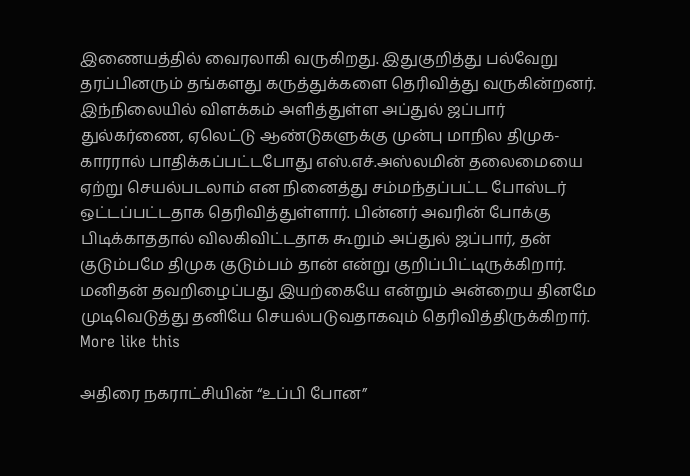இணையத்தில் வைரலாகி வருகிறது. இதுகுறித்து பல்வேறு தரப்பினரும் தங்களது கருத்துக்களை தெரிவித்து வருகின்றனர். இந்நிலையில் விளக்கம் அளித்துள்ள அப்துல் ஜப்பார் துல்கர்ணை, ஏலெட்டு ஆண்டுகளுக்கு முன்பு மாநில திமுக-காரரால் பாதிக்கப்பட்டபோது எஸ்.எச்.அஸ்லமின் தலைமையை ஏற்று செயல்படலாம் என நினைத்து சம்மந்தப்பட்ட போஸ்டர் ஒட்டப்பட்டதாக தெரிவித்துள்ளார். பின்னர் அவரின் போக்கு பிடிக்காததால் விலகிவிட்டதாக கூறும் அப்துல் ஜப்பார், தன் குடும்பமே திமுக குடும்பம் தான் என்று குறிப்பிட்டிருக்கிறார். மனிதன் தவறிழைப்பது இயற்கையே என்றும் அன்றைய தினமே முடிவெடுத்து தனியே செயல்படுவதாகவும் தெரிவித்திருக்கிறார்.
More like this

அதிரை நகராட்சியின் “உப்பி போன”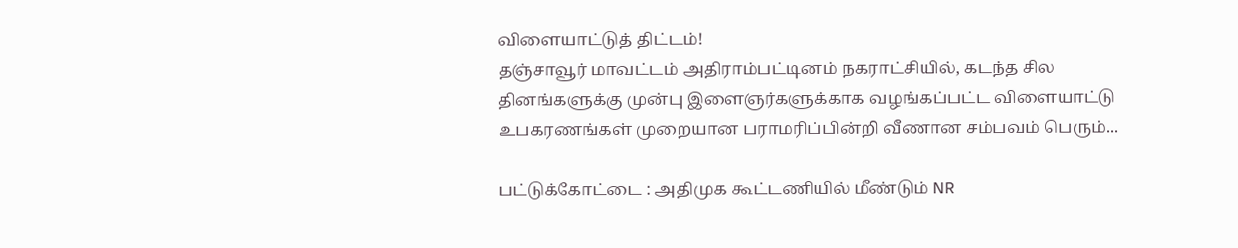விளையாட்டுத் திட்டம்!
தஞ்சாவூர் மாவட்டம் அதிராம்பட்டினம் நகராட்சியில், கடந்த சில தினங்களுக்கு முன்பு இளைஞர்களுக்காக வழங்கப்பட்ட விளையாட்டு உபகரணங்கள் முறையான பராமரிப்பின்றி வீணான சம்பவம் பெரும்...

பட்டுக்கோட்டை : அதிமுக கூட்டணியில் மீண்டும் NR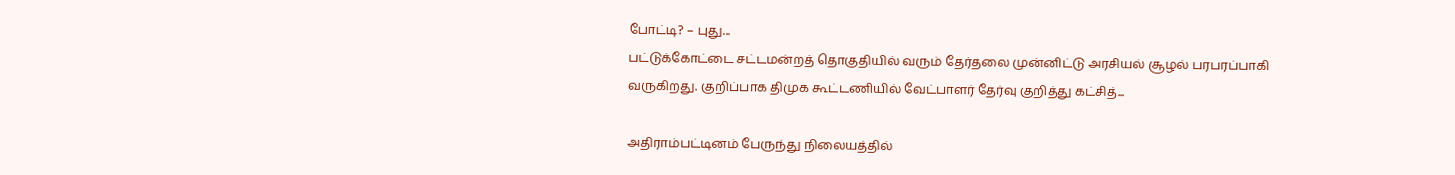போட்டி? – புது...
பட்டுக்கோட்டை சட்டமன்றத் தொகுதியில் வரும் தேர்தலை முன்னிட்டு அரசியல் சூழல் பரபரப்பாகி வருகிறது. குறிப்பாக திமுக கூட்டணியில் வேட்பாளர் தேர்வு குறித்து கட்சித்...

அதிராம்பட்டினம் பேருந்து நிலையத்தில்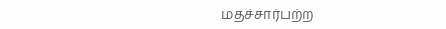மதச்சார்பற்ற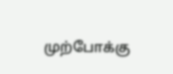முற்போக்கு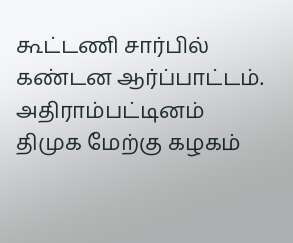கூட்டணி சார்பில் கண்டன ஆர்ப்பாட்டம்.
அதிராம்பட்டினம் திமுக மேற்கு கழகம்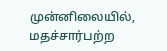முன்னிலையில், மதச்சார்பற்ற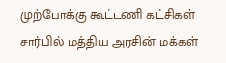முற்போக்கு கூட்டணி கட்சிகள் சார்பில் மத்திய அரசின் மக்கள்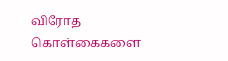விரோத கொள்கைகளை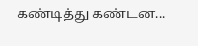கண்டித்து கண்டன...